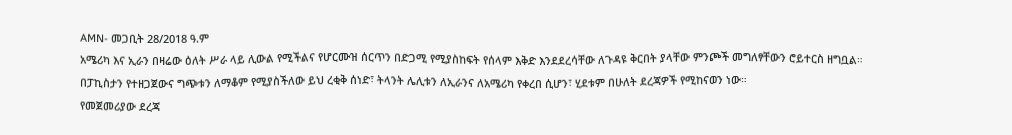AMN- መጋቢት 28/2018 ዓ.ም
አሜሪካ እና ኢራን በዛሬው ዕለት ሥራ ላይ ሊውል የሚችልና የሆርሙዝ ሰርጥን በድጋሚ የሚያስከፍት የሰላም እቅድ እንደደረሳቸው ለጉዳዩ ቅርበት ያላቸው ምንጮች መግለፃቸውን ሮይተርስ ዘግቧል።
በፓኪስታን የተዘጋጀውና ግጭቱን ለማቆም የሚያስችለው ይህ ረቂቅ ሰነድ፣ ትላንት ሌሊቱን ለኢራንና ለአሜሪካ የቀረበ ሲሆን፣ ሂደቱም በሁለት ደረጃዎች የሚከናወን ነው።
የመጀመሪያው ደረጃ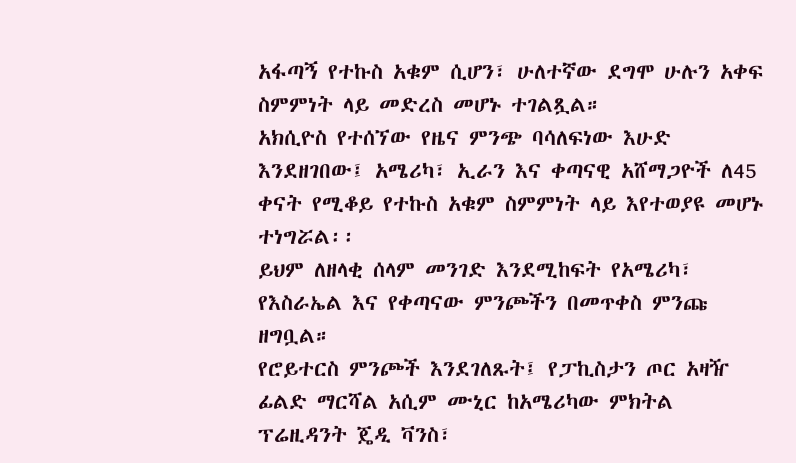አፋጣኝ የተኩስ አቁም ሲሆን፣ ሁለተኛው ደግሞ ሁሉን አቀፍ ስምምነት ላይ መድረስ መሆኑ ተገልጿል።
አክሲዮስ የተሰኘው የዜና ምንጭ ባሳለፍነው እሁድ እንደዘገበው፤ አሜሪካ፣ ኢራን እና ቀጣናዊ አሸማጋዮች ለ45 ቀናት የሚቆይ የተኩስ አቁም ስምምነት ላይ እየተወያዩ መሆኑ ተነግሯል፡፡
ይህም ለዘላቂ ሰላም መንገድ እንደሚከፍት የአሜሪካ፣ የእስራኤል እና የቀጣናው ምንጮችን በመጥቀስ ምንጩ ዘግቧል።
የሮይተርስ ምንጮች እንደገለጹት፤ የፓኪስታን ጦር አዛዥ ፊልድ ማርሻል አሲም ሙኒር ከአሜሪካው ምክትል ፕሬዚዳንት ጄዲ ቫንስ፣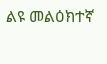ልዩ መልዕክተኛ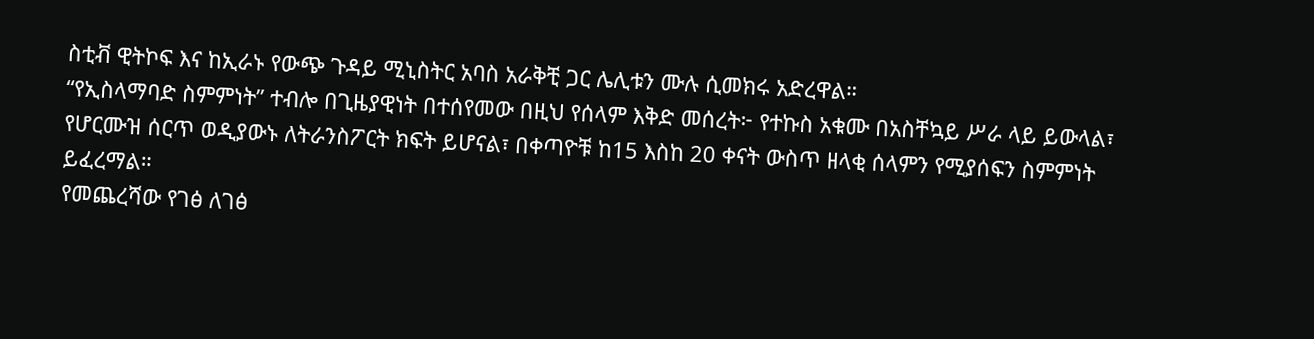ስቲቭ ዊትኮፍ እና ከኢራኑ የውጭ ጉዳይ ሚኒስትር አባስ አራቅቺ ጋር ሌሊቱን ሙሉ ሲመክሩ አድረዋል።
“የኢስላማባድ ስምምነት” ተብሎ በጊዜያዊነት በተሰየመው በዚህ የሰላም እቅድ መሰረት፦ የተኩስ አቁሙ በአስቸኳይ ሥራ ላይ ይውላል፣ የሆርሙዝ ሰርጥ ወዲያውኑ ለትራንስፖርት ክፍት ይሆናል፣ በቀጣዮቹ ከ15 እስከ 20 ቀናት ውስጥ ዘላቂ ሰላምን የሚያሰፍን ስምምነት ይፈረማል።
የመጨረሻው የገፅ ለገፅ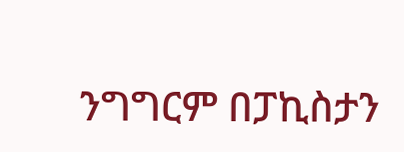ንግግርም በፓኪስታን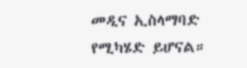መዲና ኢስላማባድ የሚካሄድ ይሆናል።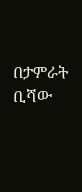በታምራት ቢሻው